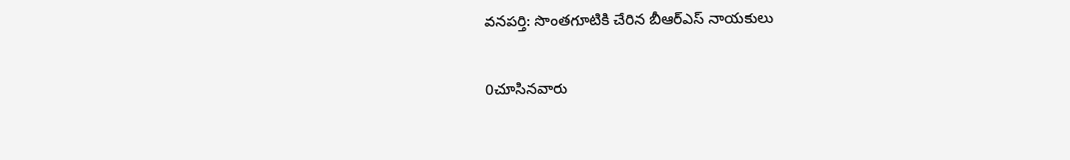వనపర్తి: సొంతగూటికి చేరిన బీఆర్ఎస్ నాయకులు

0చూసినవారు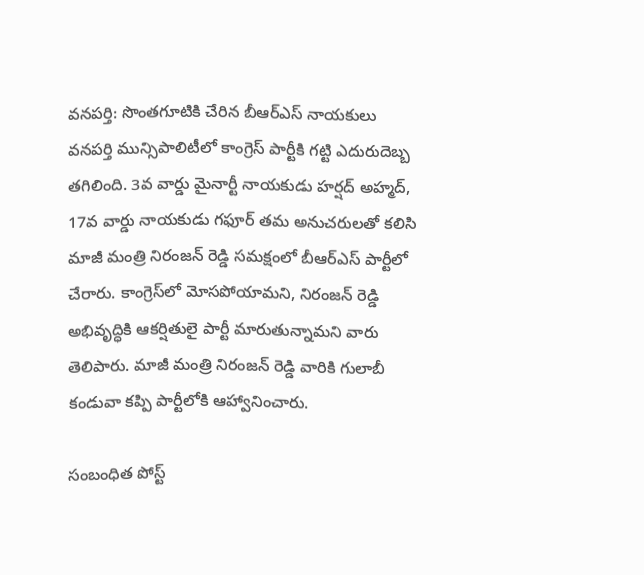వనపర్తి: సొంతగూటికి చేరిన బీఆర్ఎస్ నాయకులు
వనపర్తి మున్సిపాలిటీలో కాంగ్రెస్ పార్టీకి గట్టి ఎదురుదెబ్బ తగిలింది. 3వ వార్డు మైనార్టీ నాయకుడు హర్షద్ అహ్మద్, 17వ వార్డు నాయకుడు గఫూర్ తమ అనుచరులతో కలిసి మాజీ మంత్రి నిరంజన్ రెడ్డి సమక్షంలో బీఆర్‌ఎస్ పార్టీలో చేరారు. కాంగ్రెస్‌లో మోసపోయామని, నిరంజన్ రెడ్డి అభివృద్ధికి ఆకర్షితులై పార్టీ మారుతున్నామని వారు తెలిపారు. మాజీ మంత్రి నిరంజన్ రెడ్డి వారికి గులాబీ కండువా కప్పి పార్టీలోకి ఆహ్వానించారు.

సంబంధిత పోస్ట్